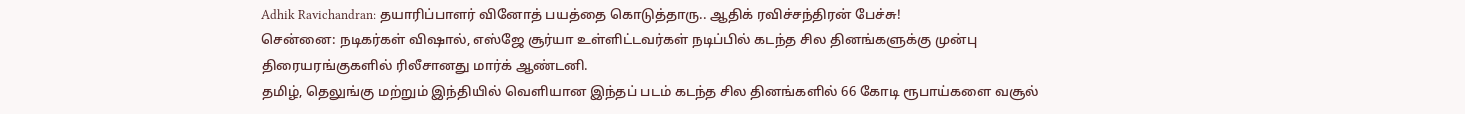Adhik Ravichandran: தயாரிப்பாளர் வினோத் பயத்தை கொடுத்தாரு.. ஆதிக் ரவிச்சந்திரன் பேச்சு!
சென்னை: நடிகர்கள் விஷால், எஸ்ஜே சூர்யா உள்ளிட்டவர்கள் நடிப்பில் கடந்த சில தினங்களுக்கு முன்பு திரையரங்குகளில் ரிலீசானது மார்க் ஆண்டனி.
தமிழ், தெலுங்கு மற்றும் இந்தியில் வெளியான இந்தப் படம் கடந்த சில தினங்களில் 66 கோடி ரூபாய்களை வசூல்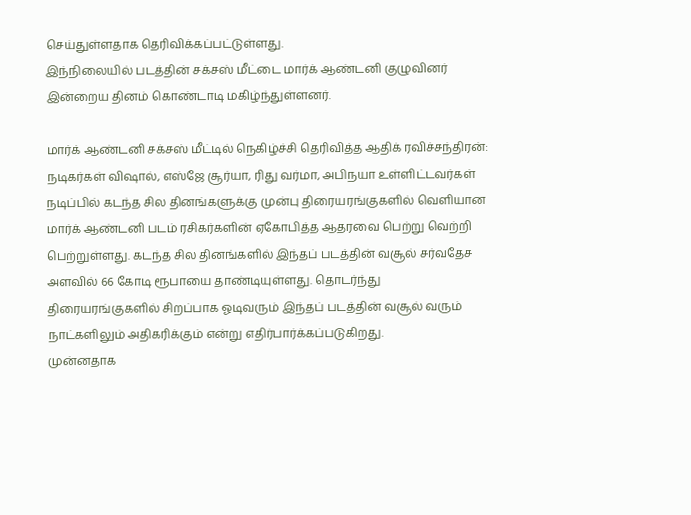செய்துள்ளதாக தெரிவிக்கப்பட்டுள்ளது.
இந்நிலையில் படத்தின் சக்சஸ் மீட்டை மார்க் ஆண்டனி குழுவினர் இன்றைய தினம் கொண்டாடி மகிழ்ந்துள்ளனர்.

மார்க் ஆண்டனி சக்சஸ் மீட்டில் நெகிழ்ச்சி தெரிவித்த ஆதிக் ரவிச்சந்திரன்: நடிகர்கள் விஷால், எஸ்ஜே சூர்யா, ரிது வர்மா, அபிநயா உள்ளிட்டவர்கள் நடிப்பில் கடந்த சில தினங்களுக்கு முன்பு திரையரங்குகளில் வெளியான மார்க் ஆண்டனி படம் ரசிகர்களின் ஏகோபித்த ஆதரவை பெற்று வெற்றி பெற்றுள்ளது. கடந்த சில தினங்களில் இந்தப் படத்தின் வசூல் சர்வதேச அளவில் 66 கோடி ரூபாயை தாண்டியுள்ளது. தொடர்ந்து திரையரங்குகளில் சிறப்பாக ஓடிவரும் இந்தப் படத்தின் வசூல் வரும் நாட்களிலும் அதிகரிக்கும் என்று எதிர்பார்க்கப்படுகிறது.
முன்னதாக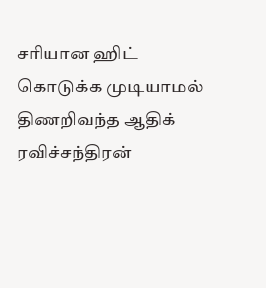சரியான ஹிட் கொடுக்க முடியாமல் திணறிவந்த ஆதிக் ரவிச்சந்திரன்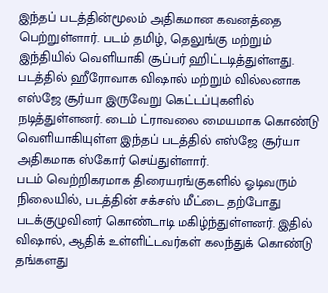இந்தப் படத்தின்மூலம் அதிகமான கவனத்தை பெற்றுள்ளார். படம் தமிழ், தெலுங்கு மற்றும் இந்தியில் வெளியாகி சூப்பர் ஹிட்டடித்துள்ளது. படத்தில் ஹீரோவாக விஷால் மற்றும் வில்லனாக எஸ்ஜே சூர்யா இருவேறு கெட்டப்புகளில் நடித்துள்ளனர். டைம் ட்ராவலை மையமாக கொண்டு வெளியாகியுள்ள இந்தப் படத்தில் எஸ்ஜே சூர்யா அதிகமாக ஸ்கோர் செய்துள்ளார்.
படம் வெற்றிகரமாக திரையரங்குகளில் ஓடிவரும் நிலையில், படத்தின் சக்சஸ் மீட்டை தற்போது படக்குழுவினர் கொண்டாடி மகிழ்ந்துள்ளனர். இதில் விஷால், ஆதிக் உள்ளிட்டவர்கள் கலந்துக் கொண்டு தங்களது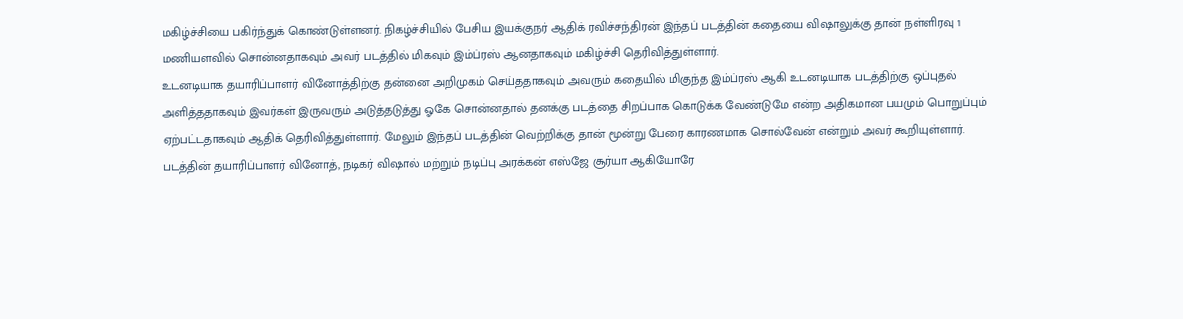மகிழ்ச்சியை பகிர்ந்துக் கொண்டுள்ளனர். நிகழ்ச்சியில் பேசிய இயக்குநர் ஆதிக் ரவிச்சந்திரன் இந்தப் படத்தின் கதையை விஷாலுக்கு தான் நள்ளிரவு 1 மணியளவில் சொன்னதாகவும் அவர் படத்தில் மிகவும் இம்ப்ரஸ் ஆனதாகவும் மகிழ்ச்சி தெரிவித்துள்ளார்.
உடனடியாக தயாரிப்பாளர் வினோத்திற்கு தன்னை அறிமுகம் செய்ததாகவும் அவரும் கதையில் மிகுந்த இம்ப்ரஸ் ஆகி உடனடியாக படத்திற்கு ஒப்புதல் அளித்ததாகவும் இவர்கள் இருவரும் அடுத்தடுத்து ஓகே சொன்னதால் தனக்கு படத்தை சிறப்பாக கொடுக்க வேண்டுமே என்ற அதிகமான பயமும் பொறுப்பும் ஏற்பட்டதாகவும் ஆதிக் தெரிவித்துள்ளார். மேலும் இந்தப் படத்தின் வெற்றிக்கு தான் மூன்று பேரை காரணமாக சொல்வேன் என்றும் அவர் கூறியுள்ளார்.
படத்தின் தயாரிப்பாளர் வினோத், நடிகர் விஷால் மற்றும் நடிப்பு அரக்கன் எஸ்ஜே சூர்யா ஆகியோரே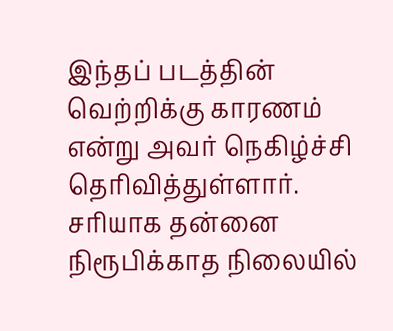இந்தப் படத்தின் வெற்றிக்கு காரணம் என்று அவர் நெகிழ்ச்சி தெரிவித்துள்ளார். சரியாக தன்னை நிரூபிக்காத நிலையில்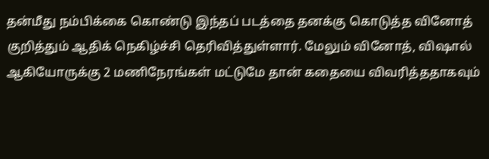தன்மீது நம்பிக்கை கொண்டு இந்தப் படத்தை தனக்கு கொடுத்த வினோத் குறித்தும் ஆதிக் நெகிழ்ச்சி தெரிவித்துள்ளார். மேலும் வினோத், விஷால் ஆகியோருக்கு 2 மணிநேரங்கள் மட்டுமே தான் கதையை விவரித்ததாகவும்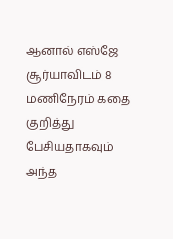ஆனால் எஸ்ஜே சூர்யாவிடம் 8 மணிநேரம் கதை குறித்து பேசியதாகவும் அந்த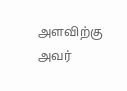அளவிற்கு அவர்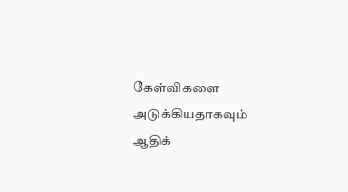கேள்விகளை அடுக்கியதாகவும் ஆதிக்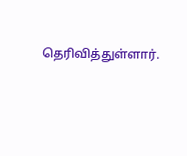தெரிவித்துள்ளார்.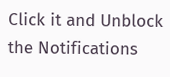Click it and Unblock the Notifications